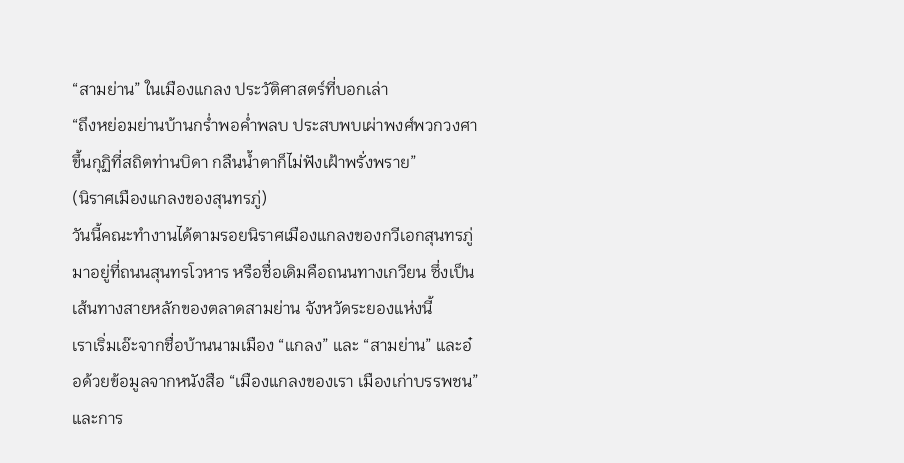“สามย่าน” ในเมืองแกลง ประวัติศาสตร์ที่บอกเล่า
“ถึงหย่อมย่านบ้านกร่ำพอค่ำพลบ ประสบพบเผ่าพงศ์พวกวงศา
ขึ้นกุฏิที่สถิตท่านบิดา กลืนน้ำตาก็ไม่ฟังเฝ้าพรั่งพราย”
(นิราศเมืองแกลงของสุนทรภู่)
วันนี้คณะทำงานได้ตามรอยนิราศเมืองแกลงของกวีเอกสุนทรภู่มาอยู่ที่ถนนสุนทรโวหาร หรือชื่อเดิมคือถนนทางเกวียน ซึ่งเป็นเส้นทางสายหลักของตลาดสามย่าน จังหวัดระยองแห่งนี้
เราเริ่มเอ๊ะจากชื่อบ้านนามเมือง “แกลง” และ “สามย่าน” และอ๋อด้วยข้อมูลจากหนังสือ “เมืองแกลงของเรา เมืองเก่าบรรพชน” และการ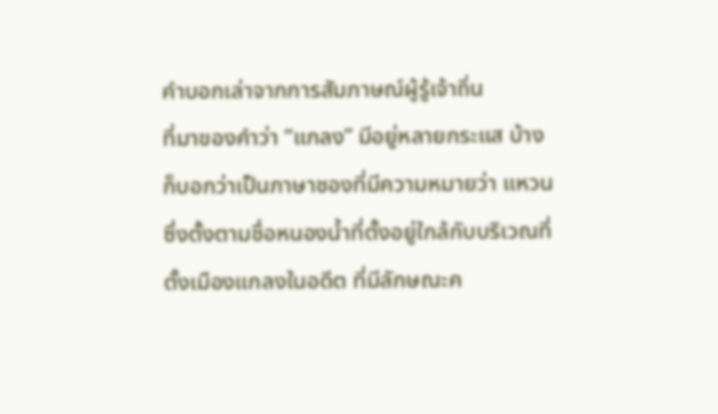คำบอกเล่าจากการสัมภาษณ์ผู้รู้เจ้าถิ่น
ที่มาของคำว่า “แกลง” มีอยู่หลายกระแส บ้างก็บอกว่าเป็นภาษาชองที่มีความหมายว่า แหวน ซึ่งตั้งตามชื่อหนองน้ำที่ตั้งอยู่ใกล้กับบริเวณที่ตั้งเมืองแกลงในอดีต ที่มีลักษณะค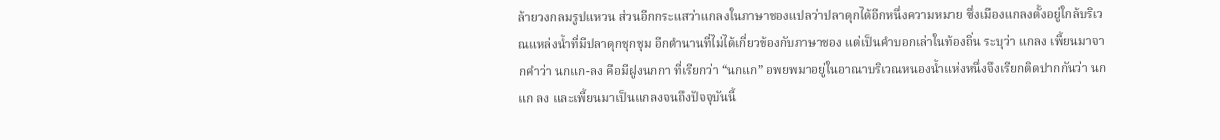ล้ายวงกลมรูปแหวน ส่วนอีกกระแสว่าแกลงในภาษาชองแปลว่าปลาดุกได้อีกหนึ่งความหมาย ซึ่งเมืองแกลงตั้งอยู่ใกล้บริเวณแหล่งน้ำที่มีปลาดุกชุกชุม อีกตำนานที่ไม่ได้เกี่ยวข้องกับภาษาชอง แต่เป็นคำบอกเล่าในท้องถิ่น ระบุว่า แกลง เพี้ยนมาจากคำว่า นกแก-ลง คือมีฝูงนกกา ที่เรียกว่า “นกแก” อพยพมาอยู่ในอาณาบริเวณหนองน้ำแห่งหนึ่งจึงเรียกติดปากกันว่า นก แก ลง และเพี้ยนมาเป็นแกลงจนถึงปัจจุบันนี้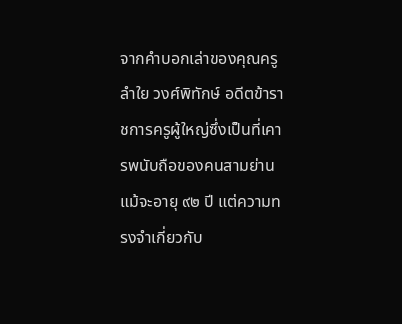จากคำบอกเล่าของคุณครูลำใย วงศ์พิทักษ์ อดีตข้าราชการครูผู้ใหญ่ซึ่งเป็นที่เคารพนับถือของคนสามย่าน แม้จะอายุ ๙๒ ปี แต่ความทรงจำเกี่ยวกับ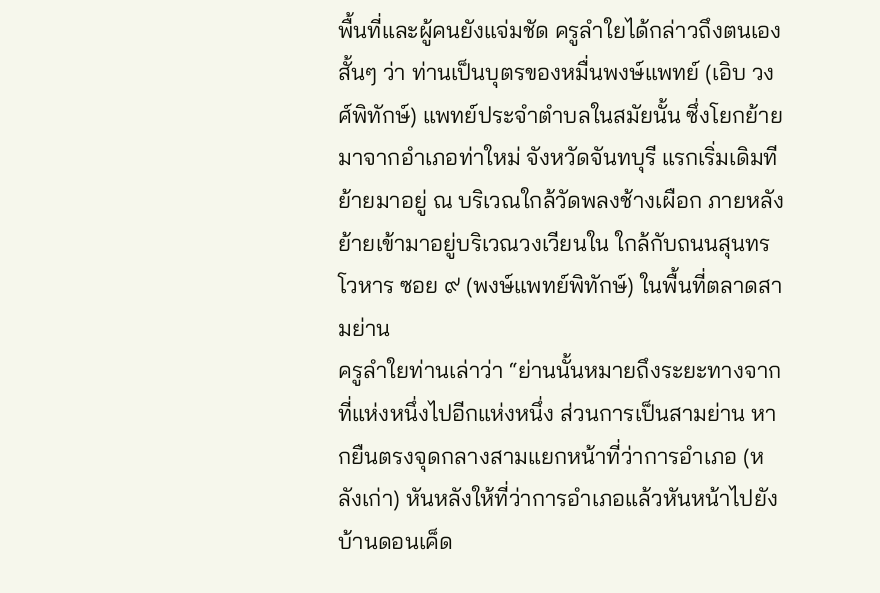พื้นที่และผู้คนยังแจ่มชัด ครูลำใยได้กล่าวถึงตนเองสั้นๆ ว่า ท่านเป็นบุตรของหมื่นพงษ์แพทย์ (เอิบ วงศ์พิทักษ์) แพทย์ประจำตำบลในสมัยนั้น ซึ่งโยกย้ายมาจากอำเภอท่าใหม่ จังหวัดจันทบุรี แรกเริ่มเดิมทีย้ายมาอยู่ ณ บริเวณใกล้วัดพลงช้างเผือก ภายหลังย้ายเข้ามาอยู่บริเวณวงเวียนใน ใกล้กับถนนสุนทรโวหาร ซอย ๙ (พงษ์แพทย์พิทักษ์) ในพื้นที่ตลาดสามย่าน
ครูลำใยท่านเล่าว่า “ย่านนั้นหมายถึงระยะทางจากที่แห่งหนึ่งไปอีกแห่งหนึ่ง ส่วนการเป็นสามย่าน หากยืนตรงจุดกลางสามแยกหน้าที่ว่าการอำเภอ (หลังเก่า) หันหลังให้ที่ว่าการอำเภอแล้วหันหน้าไปยังบ้านดอนเค็ด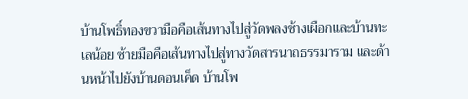บ้านโพธิ์ทองขวามือคือเส้นทางไปสู่วัดพลงช้างเผือกและบ้านทะเลน้อย ซ้ายมือคือเส้นทางไปสู่ทางวัดสารนาถธรรมาราม และด้านหน้าไปยังบ้านดอนเค็ด บ้านโพ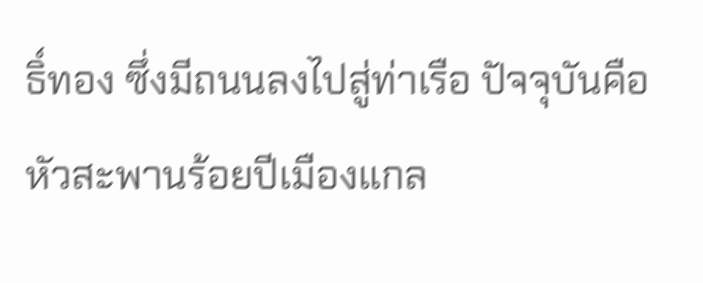ธิ์ทอง ซึ่งมีถนนลงไปสู่ท่าเรือ ปัจจุบันคือหัวสะพานร้อยปีเมืองแกล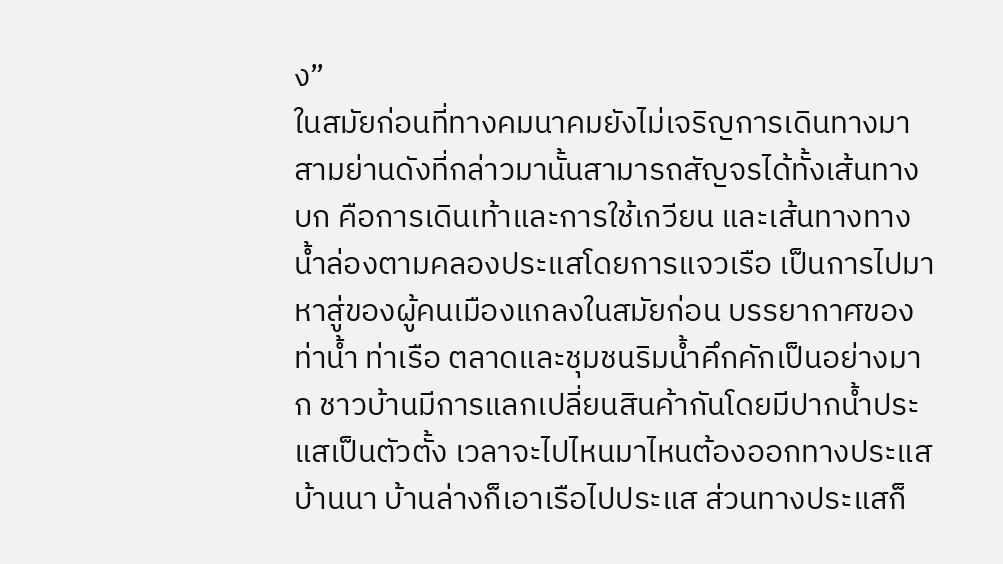ง”
ในสมัยก่อนที่ทางคมนาคมยังไม่เจริญการเดินทางมาสามย่านดังที่กล่าวมานั้นสามารถสัญจรได้ทั้งเส้นทางบก คือการเดินเท้าและการใช้เกวียน และเส้นทางทางน้ำล่องตามคลองประแสโดยการแจวเรือ เป็นการไปมาหาสู่ของผู้คนเมืองแกลงในสมัยก่อน บรรยากาศของท่าน้ำ ท่าเรือ ตลาดและชุมชนริมน้ำคึกคักเป็นอย่างมาก ชาวบ้านมีการแลกเปลี่ยนสินค้ากันโดยมีปากน้ำประแสเป็นตัวตั้ง เวลาจะไปไหนมาไหนต้องออกทางประแส บ้านนา บ้านล่างก็เอาเรือไปประแส ส่วนทางประแสก็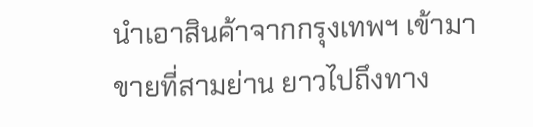นำเอาสินค้าจากกรุงเทพฯ เข้ามาขายที่สามย่าน ยาวไปถึงทาง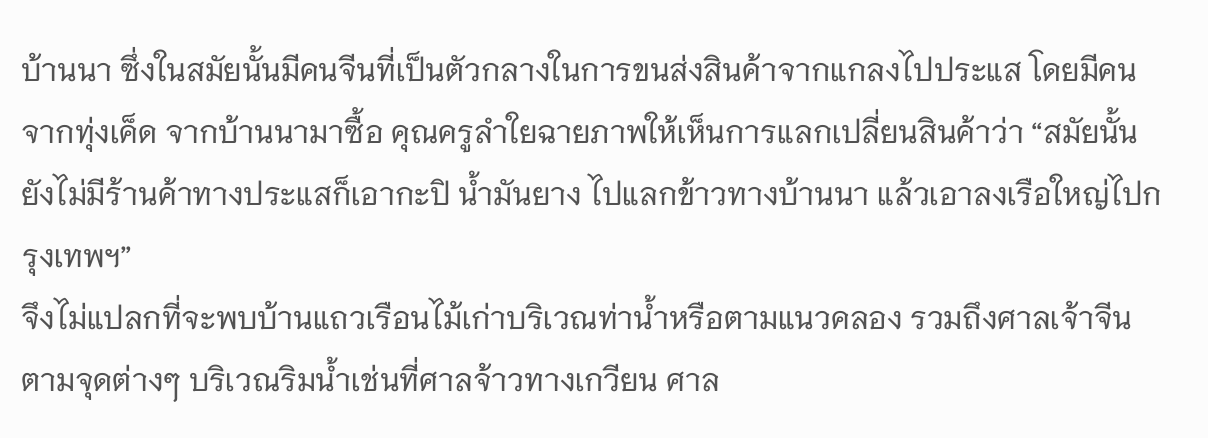บ้านนา ซึ่งในสมัยนั้นมีคนจีนที่เป็นตัวกลางในการขนส่งสินค้าจากแกลงไปประแส โดยมีคนจากทุ่งเค็ด จากบ้านนามาซื้อ คุณครูลำใยฉายภาพให้เห็นการแลกเปลี่ยนสินค้าว่า “สมัยนั้นยังไม่มีร้านค้าทางประแสก็เอากะปิ น้ำมันยาง ไปแลกข้าวทางบ้านนา แล้วเอาลงเรือใหญ่ไปกรุงเทพฯ”
จึงไม่แปลกที่จะพบบ้านแถวเรือนไม้เก่าบริเวณท่าน้ำหรือตามแนวคลอง รวมถึงศาลเจ้าจีนตามจุดต่างๆ บริเวณริมน้ำเช่นที่ศาลจ้าวทางเกวียน ศาล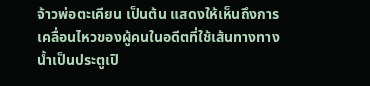จ้าวพ่อตะเคียน เป็นต้น แสดงให้เห็นถึงการเคลื่อนไหวของผู้คนในอดีตที่ใช้เส้นทางทางน้ำเป็นประตูเปิ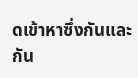ดเข้าหาซึ่งกันและกัน